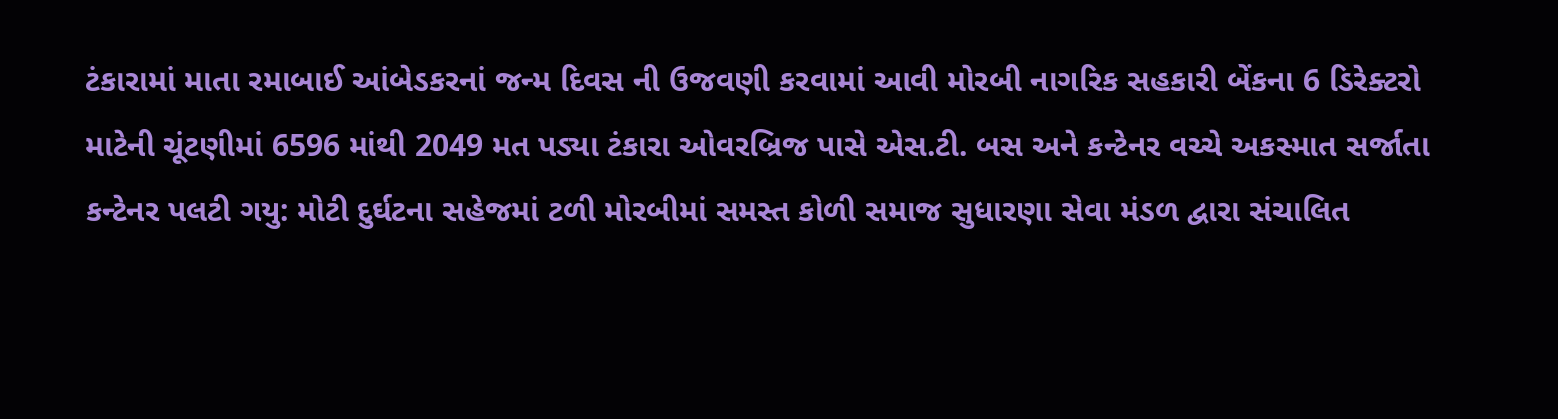ટંકારામાં માતા રમાબાઈ આંબેડકરનાં જન્મ દિવસ ની ઉજવણી કરવામાં આવી મોરબી નાગરિક સહકારી બેંકના 6 ડિરેક્ટરો માટેની ચૂંટણીમાં 6596 માંથી 2049 મત પડ્યા ટંકારા ઓવરબ્રિજ પાસે એસ.ટી. બસ અને કન્ટેનર વચ્ચે અકસ્માત સર્જાતા કન્ટેનર પલટી ગયુ: મોટી દુર્ઘટના સહેજમાં ટળી મોરબીમાં સમસ્ત કોળી સમાજ સુધારણા સેવા મંડળ દ્વારા સંચાલિત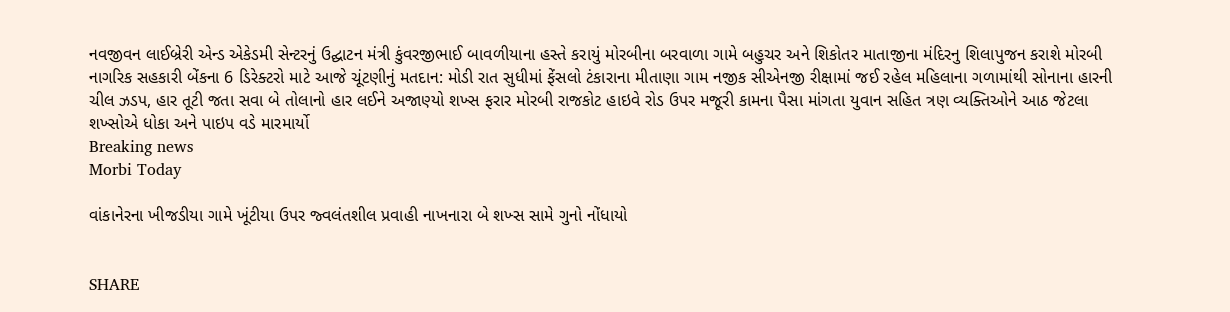નવજીવન લાઈબ્રેરી એન્ડ એકેડમી સેન્ટરનું ઉદ્ઘાટન મંત્રી કુંવરજીભાઈ બાવળીયાના હસ્તે કરાયું મોરબીના બરવાળા ગામે બહુચર અને શિકોતર માતાજીના મંદિરનુ શિલાપુજન કરાશે મોરબી નાગરિક સહકારી બેંકના 6 ડિરેક્ટરો માટે આજે ચૂંટણીનું મતદાન: મોડી રાત સુધીમાં ફેંસલો ટંકારાના મીતાણા ગામ નજીક સીએનજી રીક્ષામાં જઈ રહેલ મહિલાના ગળામાંથી સોનાના હારની ચીલ ઝડપ, હાર તૂટી જતા સવા બે તોલાનો હાર લઈને અજાણ્યો શખ્સ ફરાર મોરબી રાજકોટ હાઇવે રોડ ઉપર મજૂરી કામના પૈસા માંગતા યુવાન સહિત ત્રણ વ્યક્તિઓને આઠ જેટલા શખ્સોએ ધોકા અને પાઇપ વડે મારમાર્યો
Breaking news
Morbi Today

વાંકાનેરના ખીજડીયા ગામે ખૂંટીયા ઉપર જ્વલંતશીલ પ્રવાહી નાખનારા બે શખ્સ સામે ગુનો નોંધાયો


SHARE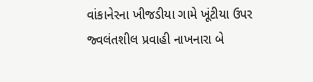વાંકાનેરના ખીજડીયા ગામે ખૂંટીયા ઉપર જ્વલંતશીલ પ્રવાહી નાખનારા બે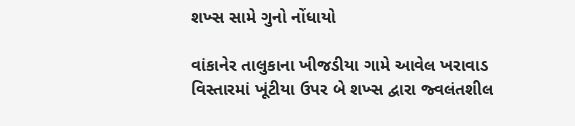શખ્સ સામે ગુનો નોંધાયો

વાંકાનેર તાલુકાના ખીજડીયા ગામે આવેલ ખરાવાડ વિસ્તારમાં ખૂંટીયા ઉપર બે શખ્સ દ્વારા જ્વલંતશીલ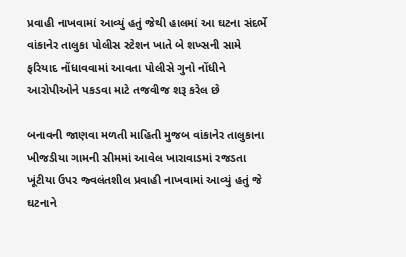પ્રવાહી નાખવામાં આવ્યું હતું જેથી હાલમાં આ ઘટના સંદર્ભે વાંકાનેર તાલુકા પોલીસ સ્ટેશન ખાતે બે શખ્સની સામે ફરિયાદ નોંધાવવામાં આવતા પોલીસે ગુનો નોંધીને આરોપીઓને પકડવા માટે તજવીજ શરૂ કરેલ છે

બનાવની જાણવા મળતી માહિતી મુજબ વાંકાનેર તાલુકાના ખીજડીયા ગામની સીમમાં આવેલ ખારાવાડમાં રજડતા ખૂંટીયા ઉપર જ્વલંતશીલ પ્રવાહી નાખવામાં આવ્યું હતું જે ઘટનાને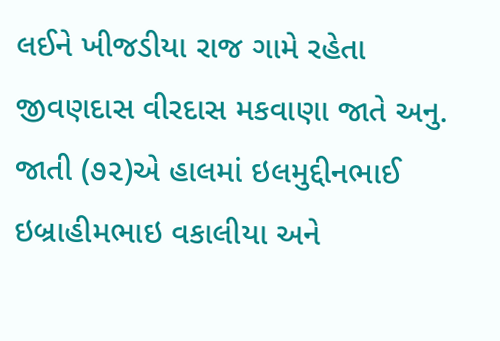લઈને ખીજડીયા રાજ ગામે રહેતા જીવણદાસ વીરદાસ મકવાણા જાતે અનુ. જાતી (૭૨)એ હાલમાં ઇલમુદ્દીનભાઈ ઇબ્રાહીમભાઇ વકાલીયા અને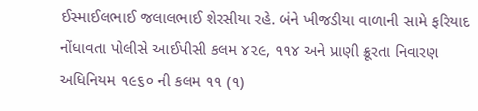ઈસ્માઈલભાઈ જલાલભાઈ શેરસીયા રહે. બંને ખીજડીયા વાળાની સામે ફરિયાદ નોંધાવતા પોલીસે આઈપીસી કલમ ૪૨૯, ૧૧૪ અને પ્રાણી ક્રૂરતા નિવારણ અધિનિયમ ૧૯૬૦ ની કલમ ૧૧ (૧)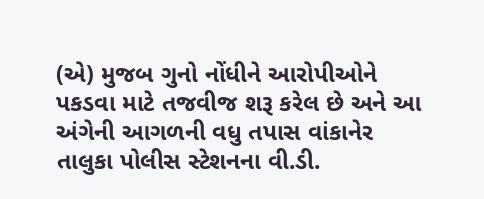(એ) મુજબ ગુનો નોંધીને આરોપીઓને પકડવા માટે તજવીજ શરૂ કરેલ છે અને આ અંગેની આગળની વધુ તપાસ વાંકાનેર તાલુકા પોલીસ સ્ટેશનના વી.ડી.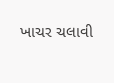ખાચર ચલાવી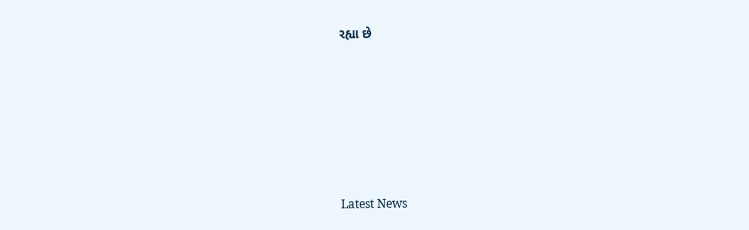રહ્યા છે






Latest News